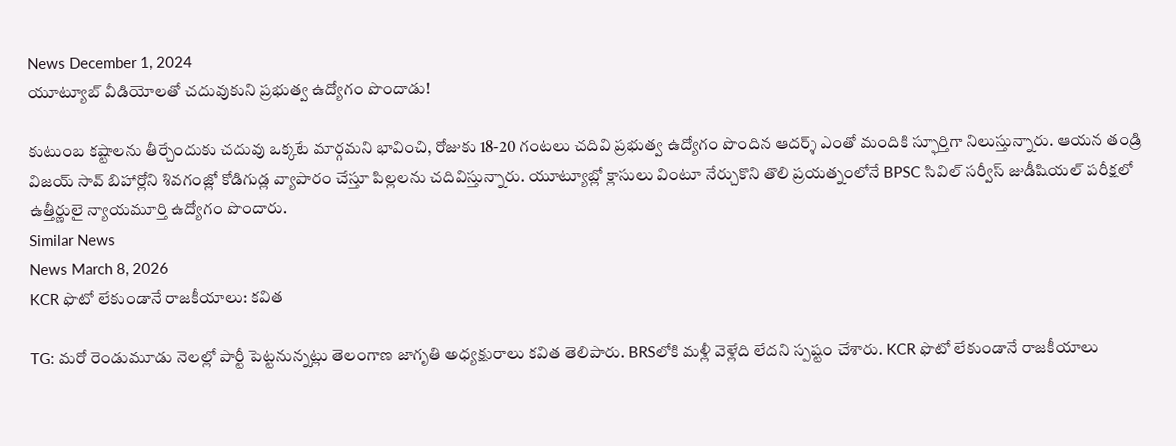News December 1, 2024
యూట్యూబ్ వీడియోలతో చదువుకుని ప్రభుత్వ ఉద్యోగం పొందాడు!

కుటుంబ కష్టాలను తీర్చేందుకు చదువు ఒక్కటే మార్గమని భావించి, రోజుకు 18-20 గంటలు చదివి ప్రభుత్వ ఉద్యోగం పొందిన ఆదర్శ్ ఎంతో మందికి స్ఫూర్తిగా నిలుస్తున్నారు. ఆయన తండ్రి విజయ్ సావ్ బిహార్లోని శివగంజ్లో కోడిగుడ్ల వ్యాపారం చేస్తూ పిల్లలను చదివిస్తున్నారు. యూట్యూబ్లో క్లాసులు వింటూ నేర్చుకొని తొలి ప్రయత్నంలోనే BPSC సివిల్ సర్వీస్ జుడీషియల్ పరీక్షలో ఉత్తీర్ణులై న్యాయమూర్తి ఉద్యోగం పొందారు.
Similar News
News March 8, 2026
KCR ఫొటో లేకుండానే రాజకీయాలు: కవిత

TG: మరో రెండుమూడు నెలల్లో పార్టీ పెట్టనున్నట్లు తెలంగాణ జాగృతి అధ్యక్షురాలు కవిత తెలిపారు. BRSలోకి మళ్లీ వెళ్లేది లేదని స్పష్టం చేశారు. KCR ఫొటో లేకుండానే రాజకీయాలు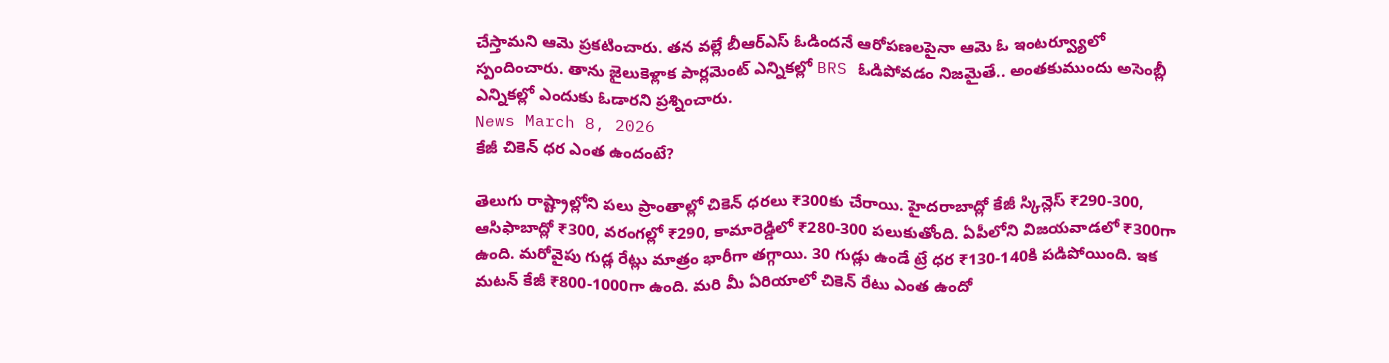చేస్తామని ఆమె ప్రకటించారు. తన వల్లే బీఆర్ఎస్ ఓడిందనే ఆరోపణలపైనా ఆమె ఓ ఇంటర్వ్యూలో స్పందించారు. తాను జైలుకెళ్లాక పార్లమెంట్ ఎన్నికల్లో BRS ఓడిపోవడం నిజమైతే.. అంతకుముందు అసెంబ్లీ ఎన్నికల్లో ఎందుకు ఓడారని ప్రశ్నించారు.
News March 8, 2026
కేజీ చికెన్ ధర ఎంత ఉందంటే?

తెలుగు రాష్ట్రాల్లోని పలు ప్రాంతాల్లో చికెన్ ధరలు ₹300కు చేరాయి. హైదరాబాద్లో కేజీ స్కిన్లెస్ ₹290-300, ఆసిఫాబాద్లో ₹300, వరంగల్లో ₹290, కామారెడ్డిలో ₹280-300 పలుకుతోంది. ఏపీలోని విజయవాడలో ₹300గా ఉంది. మరోవైపు గుడ్ల రేట్లు మాత్రం భారీగా తగ్గాయి. 30 గుడ్లు ఉండే ట్రే ధర ₹130-140కి పడిపోయింది. ఇక మటన్ కేజీ ₹800-1000గా ఉంది. మరి మీ ఏరియాలో చికెన్ రేటు ఎంత ఉందో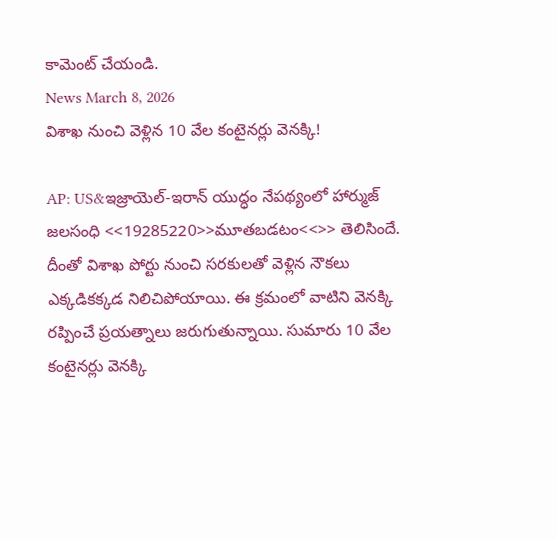కామెంట్ చేయండి.
News March 8, 2026
విశాఖ నుంచి వెళ్లిన 10 వేల కంటైనర్లు వెనక్కి!

AP: US&ఇజ్రాయెల్-ఇరాన్ యుద్ధం నేపథ్యంలో హార్ముజ్ జలసంధి <<19285220>>మూతబడటం<<>> తెలిసిందే. దీంతో విశాఖ పోర్టు నుంచి సరకులతో వెళ్లిన నౌకలు ఎక్కడికక్కడ నిలిచిపోయాయి. ఈ క్రమంలో వాటిని వెనక్కి రప్పించే ప్రయత్నాలు జరుగుతున్నాయి. సుమారు 10 వేల కంటైనర్లు వెనక్కి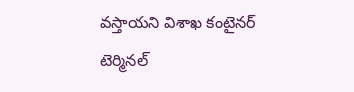వస్తాయని విశాఖ కంటైనర్ టెర్మినల్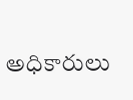అధికారులు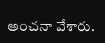అంచనా వేశారు.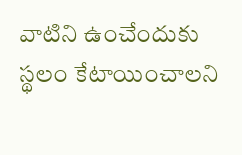వాటిని ఉంచేందుకు స్థలం కేటాయించాలని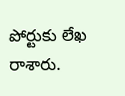పోర్టుకు లేఖ రాశారు.